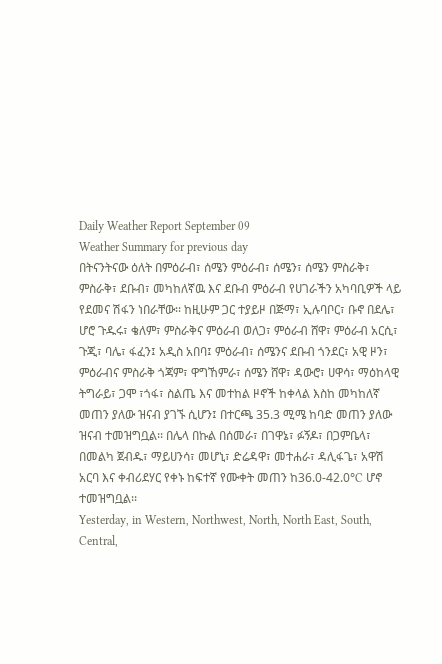Daily Weather Report September 09
Weather Summary for previous day
በትናንትናው ዕለት በምዕራብ፣ ሰሜን ምዕራብ፣ ሰሜን፣ ሰሜን ምስራቅ፣ ምስራቅ፣ ደቡብ፣ መካከለኛዉ እና ደቡብ ምዕራብ የሀገራችን አካባቢዎች ላይ የደመና ሽፋን ነበራቸው፡፡ ከዚሁም ጋር ተያይዞ በጅማ፣ ኢሉባቦር፣ ቡኖ በደሌ፣ ሆሮ ጉዱሩ፣ ቄለም፣ ምስራቅና ምዕራብ ወለጋ፣ ምዕራብ ሸዋ፣ ምዕራብ አርሲ፣ ጉጂ፣ ባሌ፣ ፋፈን፤ አዲስ አበባ፤ ምዕራብ፣ ሰሜንና ደቡብ ጎንደር፣ አዊ ዞን፣ ምዕራብና ምስራቅ ጎጃም፣ ዋግኸምራ፣ ሰሜን ሸዋ፣ ዳውሮ፣ ሀዋሳ፣ ማዕከላዊ ትግራይ፣ ጋሞ ፣ጎፋ፣ ስልጤ እና መተከል ዞኖች ከቀላል እስከ መካከለኛ መጠን ያለው ዝናብ ያገኙ ሲሆን፤ በተርጫ 35.3 ሚሜ ከባድ መጠን ያለው ዝናብ ተመዝግቧል፡፡ በሌላ በኩል በሰመራ፣ በገዋኔ፣ ፉኝዶ፣ በጋምቤላ፣ በመልካ ጀብዱ፣ ማይሀንሳ፣ መሆኒ፣ ድሬዳዋ፣ መተሐራ፣ ዳሊፋጌ፣ አዋሽ አርባ እና ቀብሪደሃር የቀኑ ከፍተኛ የሙቀት መጠን ከ36.0-42.0°C ሆኖ ተመዝግቧል፡፡
Yesterday, in Western, Northwest, North, North East, South, Central,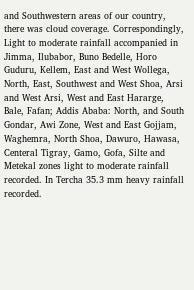and Southwestern areas of our country, there was cloud coverage. Correspondingly, Light to moderate rainfall accompanied in Jimma, Ilubabor, Buno Bedelle, Horo Guduru, Kellem, East and West Wollega, North, East, Southwest and West Shoa, Arsi and West Arsi, West and East Hararge, Bale, Fafan; Addis Ababa: North, and South Gondar, Awi Zone, West and East Gojjam, Waghemra, North Shoa, Dawuro, Hawasa, Centeral Tigray, Gamo, Gofa, Silte and Metekal zones light to moderate rainfall recorded. In Tercha 35.3 mm heavy rainfall recorded.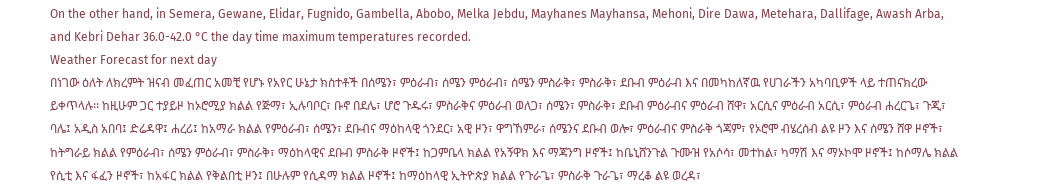On the other hand, in Semera, Gewane, Elidar, Fugnido, Gambella, Abobo, Melka Jebdu, Mayhanes Mayhansa, Mehoni, Dire Dawa, Metehara, Dallifage, Awash Arba, and Kebri Dehar 36.0-42.0 °C the day time maximum temperatures recorded.
Weather Forecast for next day
በነገው ዕለት ለክረምት ዝናብ መፈጠር አመቺ የሆኑ የአየር ሁኔታ ክስተቶች በሰሜን፣ ምዕራብ፣ ሰሜን ምዕራብ፣ ሰሜን ምስራቅ፣ ምስራቅ፣ ደቡብ ምዕራብ እና በመካከለኛዉ የሀገራችን አካባቢዎች ላይ ተጠናክረው ይቀጥላሉ፡፡ ከዚሁም ጋር ተያይዞ ከኦሮሚያ ክልል የጅማ፣ ኢሉባቦር፣ ቡኖ በደሌ፣ ሆሮ ጉዱሩ፣ ምስራቅና ምዕራብ ወለጋ፣ ሰሜን፣ ምስራቅ፣ ደቡብ ምዕራብና ምዕራብ ሸዋ፣ አርሲና ምዕራብ አርሲ፣ ምዕራብ ሐረርጌ፣ ጉጂ፣ ባሌ፤ አዲስ አበባ፤ ድሬዳዋ፤ ሐረሪ፤ ከአማራ ክልል የምዕራብ፣ ሰሜን፣ ደቡብና ማዕከላዊ ጎንደር፣ አዊ ዞን፣ ዋግኸምራ፣ ሰሜንና ደቡብ ወሎ፣ ምዕራብና ምስራቅ ጎጃም፣ የኦሮሞ ብሄረሰብ ልዩ ዞን እና ሰሜን ሸዋ ዞኖች፣ ከትግራይ ክልል የምዕራብ፣ ሰሜን ምዕራብ፣ ምስራቅ፣ ማዕከላዊና ደቡብ ምስራቅ ዞኖች፤ ከጋምቤላ ክልል የአኝዋክ እና ማጃንግ ዞኖች፤ ከቤኒሸንጉል ጉሙዝ የአሶሳ፣ መተከል፣ ካማሽ እና ማኦኮሞ ዞኖች፤ ከሶማሌ ክልል የሲቲ እና ፋፈን ዞኖች፣ ከአፋር ክልል የቅልበቲ ዞን፤ በሁሉም የሲዳማ ክልል ዞኖች፤ ከማዕከላዊ ኢትዮጵያ ክልል የጉራጌ፣ ምስራቅ ጉራጌ፣ ማረቆ ልዩ ወረዳ፣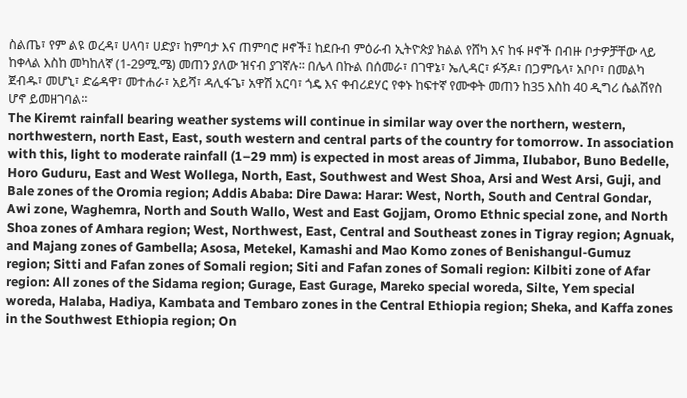ስልጤ፣ የም ልዩ ወረዳ፣ ሀላባ፣ ሀድያ፣ ከምባታ እና ጠምባሮ ዞኖች፤ ከደቡብ ምዕራብ ኢትዮጵያ ክልል የሸካ እና ከፋ ዞኖች በብዙ ቦታዎቻቸው ላይ ከቀላል እስከ መካከለኛ (1-29ሚ.ሜ) መጠን ያለው ዝናብ ያገኛሉ፡፡ በሌላ በኩል በሰመራ፣ በገዋኔ፣ ኤሊዳር፣ ፉኝዶ፣ በጋምቤላ፣ አቦቦ፣ በመልካ ጀብዱ፣ መሆኒ፣ ድሬዳዋ፣ መተሐራ፣ አይሻ፣ ዳሊፋጌ፣ አዋሽ አርባ፣ ጎዴ እና ቀብሪደሃር የቀኑ ከፍተኛ የሙቀት መጠን ከ35 እስከ 40 ዲግሪ ሴልሽየስ ሆኖ ይመዘገባል፡፡
The Kiremt rainfall bearing weather systems will continue in similar way over the northern, western, northwestern, north East, East, south western and central parts of the country for tomorrow. In association with this, light to moderate rainfall (1–29 mm) is expected in most areas of Jimma, Ilubabor, Buno Bedelle, Horo Guduru, East and West Wollega, North, East, Southwest and West Shoa, Arsi and West Arsi, Guji, and Bale zones of the Oromia region; Addis Ababa: Dire Dawa: Harar: West, North, South and Central Gondar, Awi zone, Waghemra, North and South Wallo, West and East Gojjam, Oromo Ethnic special zone, and North Shoa zones of Amhara region; West, Northwest, East, Central and Southeast zones in Tigray region; Agnuak, and Majang zones of Gambella; Asosa, Metekel, Kamashi and Mao Komo zones of Benishangul-Gumuz region; Sitti and Fafan zones of Somali region; Siti and Fafan zones of Somali region: Kilbiti zone of Afar region: All zones of the Sidama region; Gurage, East Gurage, Mareko special woreda, Silte, Yem special woreda, Halaba, Hadiya, Kambata and Tembaro zones in the Central Ethiopia region; Sheka, and Kaffa zones in the Southwest Ethiopia region; On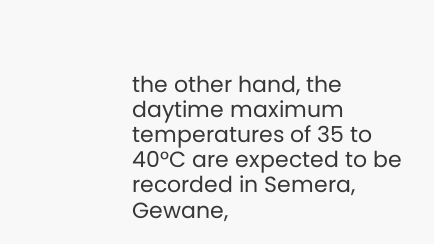the other hand, the daytime maximum temperatures of 35 to 40°C are expected to be recorded in Semera, Gewane,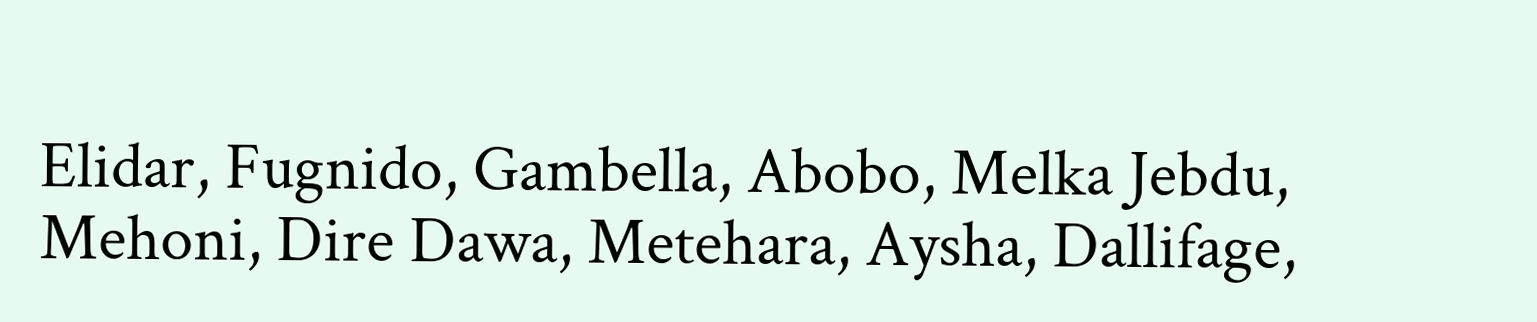Elidar, Fugnido, Gambella, Abobo, Melka Jebdu, Mehoni, Dire Dawa, Metehara, Aysha, Dallifage,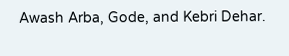Awash Arba, Gode, and Kebri Dehar.